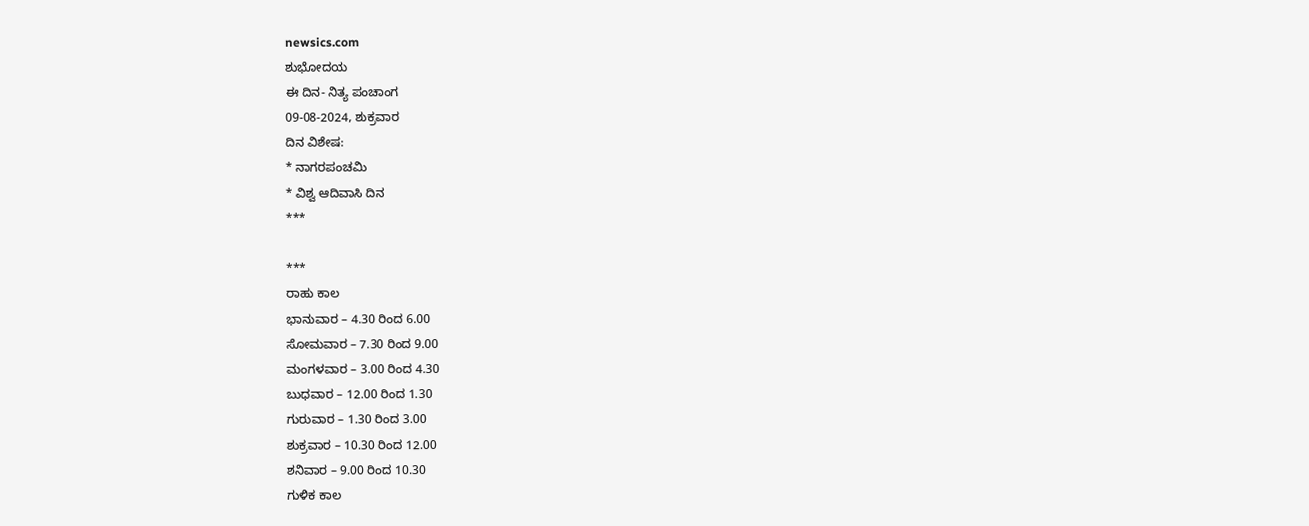newsics.com
ಶುಭೋದಯ
ಈ ದಿನ- ನಿತ್ಯ ಪಂಚಾಂಗ
09-08-2024, ಶುಕ್ರವಾರ
ದಿನ ವಿಶೇಷ:
* ನಾಗರಪಂಚಮಿ
* ವಿಶ್ವ ಆದಿವಾಸಿ ದಿನ
***

***
ರಾಹು ಕಾಲ
ಭಾನುವಾರ – 4.30 ರಿಂದ 6.00
ಸೋಮವಾರ – 7.30 ರಿಂದ 9.00
ಮಂಗಳವಾರ – 3.00 ರಿಂದ 4.30
ಬುಧವಾರ – 12.00 ರಿಂದ 1.30
ಗುರುವಾರ – 1.30 ರಿಂದ 3.00
ಶುಕ್ರವಾರ – 10.30 ರಿಂದ 12.00
ಶನಿವಾರ – 9.00 ರಿಂದ 10.30
ಗುಳಿಕ ಕಾಲ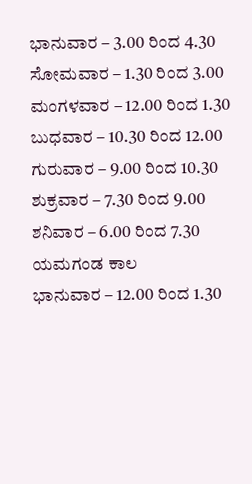ಭಾನುವಾರ – 3.00 ರಿಂದ 4.30
ಸೋಮವಾರ – 1.30 ರಿಂದ 3.00
ಮಂಗಳವಾರ – 12.00 ರಿಂದ 1.30
ಬುಧವಾರ – 10.30 ರಿಂದ 12.00
ಗುರುವಾರ – 9.00 ರಿಂದ 10.30
ಶುಕ್ರವಾರ – 7.30 ರಿಂದ 9.00
ಶನಿವಾರ – 6.00 ರಿಂದ 7.30
ಯಮಗಂಡ ಕಾಲ
ಭಾನುವಾರ – 12.00 ರಿಂದ 1.30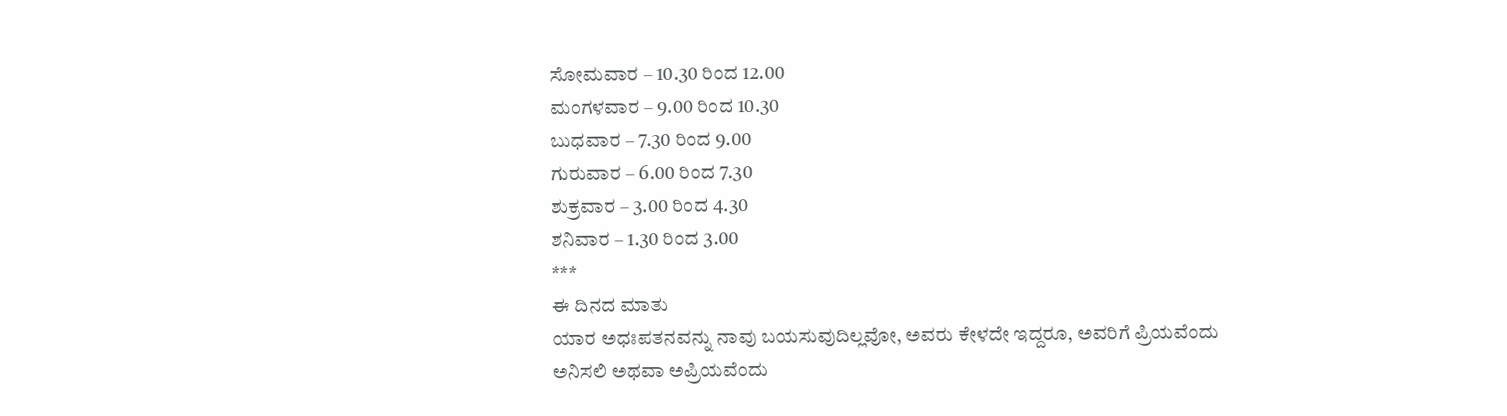ಸೋಮವಾರ – 10.30 ರಿಂದ 12.00
ಮಂಗಳವಾರ – 9.00 ರಿಂದ 10.30
ಬುಧವಾರ – 7.30 ರಿಂದ 9.00
ಗುರುವಾರ – 6.00 ರಿಂದ 7.30
ಶುಕ್ರವಾರ – 3.00 ರಿಂದ 4.30
ಶನಿವಾರ – 1.30 ರಿಂದ 3.00
***
ಈ ದಿನದ ಮಾತು
ಯಾರ ಅಧಃಪತನವನ್ನು ನಾವು ಬಯಸುವುದಿಲ್ಲವೋ, ಅವರು ಕೇಳದೇ ಇದ್ದರೂ, ಅವರಿಗೆ ಪ್ರಿಯವೆಂದು ಅನಿಸಲಿ ಅಥವಾ ಅಪ್ರಿಯವೆಂದು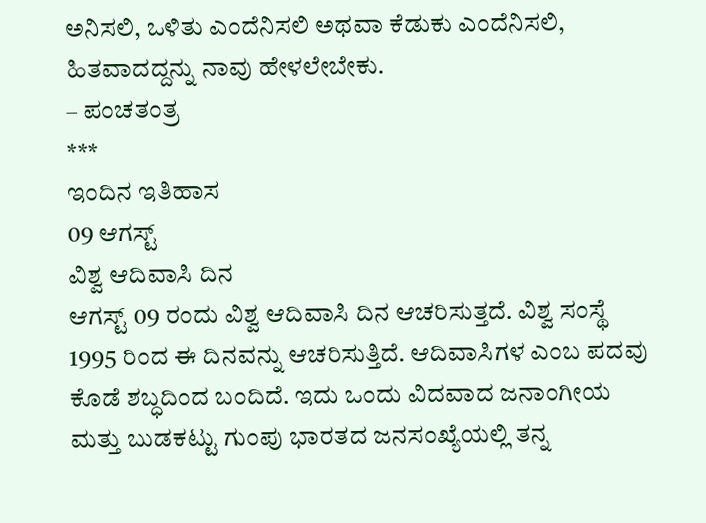ಅನಿಸಲಿ, ಒಳಿತು ಎಂದೆನಿಸಲಿ ಅಥವಾ ಕೆಡುಕು ಎಂದೆನಿಸಲಿ, ಹಿತವಾದದ್ದನ್ನು ನಾವು ಹೇಳಲೇಬೇಕು.
– ಪಂಚತಂತ್ರ
***
ಇಂದಿನ ಇತಿಹಾಸ
09 ಆಗಸ್ಟ್
ವಿಶ್ವ ಆದಿವಾಸಿ ದಿನ
ಆಗಸ್ಟ್ 09 ರಂದು ವಿಶ್ವ ಆದಿವಾಸಿ ದಿನ ಆಚರಿಸುತ್ತದೆ. ವಿಶ್ವ ಸಂಸ್ಥೆ 1995 ರಿಂದ ಈ ದಿನವನ್ನು ಆಚರಿಸುತ್ತಿದೆ. ಆದಿವಾಸಿಗಳ ಎಂಬ ಪದವು ಕೊಡೆ ಶಬ್ಧದಿಂದ ಬಂದಿದೆ. ಇದು ಒಂದು ವಿದವಾದ ಜನಾಂಗೀಯ ಮತ್ತು ಬುಡಕಟ್ಟು ಗುಂಪು ಭಾರತದ ಜನಸಂಖ್ಯೆಯಲ್ಲಿ ತನ್ನ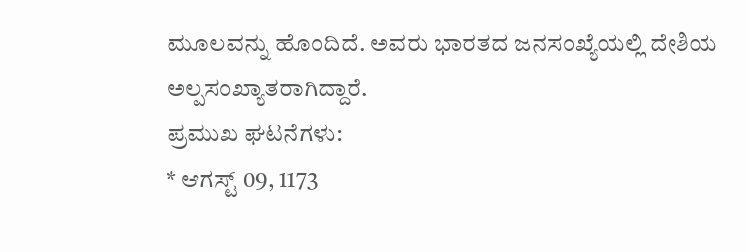ಮೂಲವನ್ನು ಹೊಂದಿದೆ. ಅವರು ಭಾರತದ ಜನಸಂಖ್ಯೆಯಲ್ಲಿ ದೇಶಿಯ ಅಲ್ಪಸಂಖ್ಯಾತರಾಗಿದ್ದಾರೆ.
ಪ್ರಮುಖ ಘಟನೆಗಳು:
* ಆಗಸ್ಟ್ 09, 1173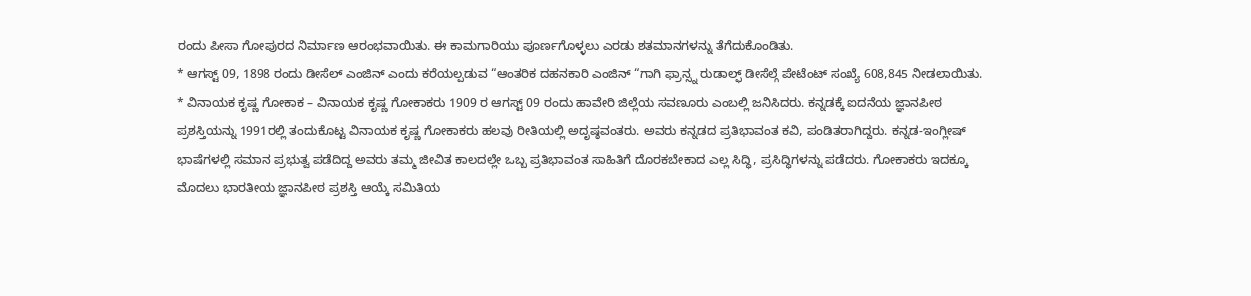ರಂದು ಪೀಸಾ ಗೋಪುರದ ನಿರ್ಮಾಣ ಆರಂಭವಾಯಿತು. ಈ ಕಾಮಗಾರಿಯು ಪೂರ್ಣಗೊಳ್ಳಲು ಎರಡು ಶತಮಾನಗಳನ್ನು ತೆಗೆದುಕೊಂಡಿತು.
* ಆಗಸ್ಟ್ 09, 1898 ರಂದು ಡೀಸೆಲ್ ಎಂಜಿನ್ ಎಂದು ಕರೆಯಲ್ಪಡುವ “ಆಂತರಿಕ ದಹನಕಾರಿ ಎಂಜಿನ್ “ಗಾಗಿ ಫ್ರಾನ್ಸ್ನ ರುಡಾಲ್ಫ್ ಡೀಸೆಲ್ಗೆ ಪೇಟೆಂಟ್ ಸಂಖ್ಯೆ 608,845 ನೀಡಲಾಯಿತು.
* ವಿನಾಯಕ ಕೃಷ್ಣ ಗೋಕಾಕ – ವಿನಾಯಕ ಕೃಷ್ಣ ಗೋಕಾಕರು 1909 ರ ಆಗಸ್ಟ್ 09 ರಂದು ಹಾವೇರಿ ಜಿಲ್ಲೆಯ ಸವಣೂರು ಎಂಬಲ್ಲಿ ಜನಿಸಿದರು. ಕನ್ನಡಕ್ಕೆ ಐದನೆಯ ಜ್ಞಾನಪೀಠ ಪ್ರಶಸ್ತಿಯನ್ನು 1991ರಲ್ಲಿ ತಂದುಕೊಟ್ಟ ವಿನಾಯಕ ಕೃಷ್ಣ ಗೋಕಾಕರು ಹಲವು ರೀತಿಯಲ್ಲಿ ಅದೃಷ್ಠವಂತರು. ಅವರು ಕನ್ನಡದ ಪ್ರತಿಭಾವಂತ ಕವಿ, ಪಂಡಿತರಾಗಿದ್ದರು. ಕನ್ನಡ-ಇಂಗ್ಲೀಷ್ ಭಾಷೆಗಳಲ್ಲಿ ಸಮಾನ ಪ್ರಭುತ್ವ ಪಡೆದಿದ್ದ ಅವರು ತಮ್ಮ ಜೀವಿತ ಕಾಲದಲ್ಲೇ ಒಬ್ಬ ಪ್ರತಿಭಾವಂತ ಸಾಹಿತಿಗೆ ದೊರಕಬೇಕಾದ ಎಲ್ಲ ಸಿದ್ಧಿ, ಪ್ರಸಿದ್ಧಿಗಳನ್ನು ಪಡೆದರು. ಗೋಕಾಕರು ಇದಕ್ಕೂ ಮೊದಲು ಭಾರತೀಯ ಜ್ಞಾನಪೀಠ ಪ್ರಶಸ್ತಿ ಆಯ್ಕೆ ಸಮಿತಿಯ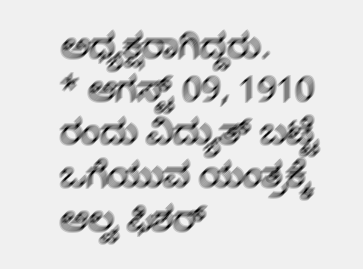ಅಧ್ಯಕ್ಷರಾಗಿದ್ದರು.
* ಆಗಸ್ಟ್ 09, 1910 ರಂದು ವಿದ್ಯುತ್ ಬಟ್ಟೆ ಒಗೆಯುವ ಯಂತ್ರಕ್ಕೆ ಆಲ್ವ ಫಿಶರ್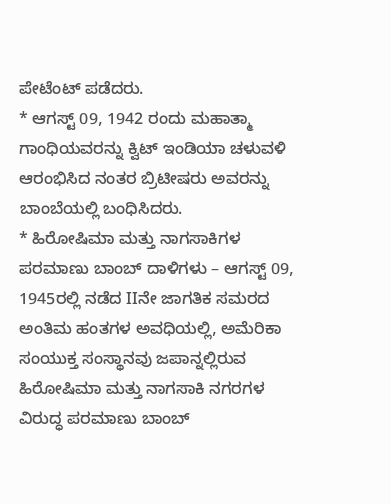ಪೇಟೆಂಟ್ ಪಡೆದರು.
* ಆಗಸ್ಟ್ 09, 1942 ರಂದು ಮಹಾತ್ಮಾ ಗಾಂಧಿಯವರನ್ನು ಕ್ವಿಟ್ ಇಂಡಿಯಾ ಚಳುವಳಿ ಆರಂಭಿಸಿದ ನಂತರ ಬ್ರಿಟೀಷರು ಅವರನ್ನು ಬಾಂಬೆಯಲ್ಲಿ ಬಂಧಿಸಿದರು.
* ಹಿರೋಷಿಮಾ ಮತ್ತು ನಾಗಸಾಕಿಗಳ ಪರಮಾಣು ಬಾಂಬ್ ದಾಳಿಗಳು – ಆಗಸ್ಟ್ 09, 1945ರಲ್ಲಿ ನಡೆದ IIನೇ ಜಾಗತಿಕ ಸಮರದ ಅಂತಿಮ ಹಂತಗಳ ಅವಧಿಯಲ್ಲಿ, ಅಮೆರಿಕಾ ಸಂಯುಕ್ತ ಸಂಸ್ಥಾನವು ಜಪಾನ್ನಲ್ಲಿರುವ ಹಿರೋಷಿಮಾ ಮತ್ತು ನಾಗಸಾಕಿ ನಗರಗಳ ವಿರುದ್ಧ ಪರಮಾಣು ಬಾಂಬ್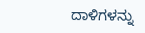ದಾಳಿಗಳನ್ನು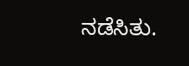ನಡೆಸಿತು.